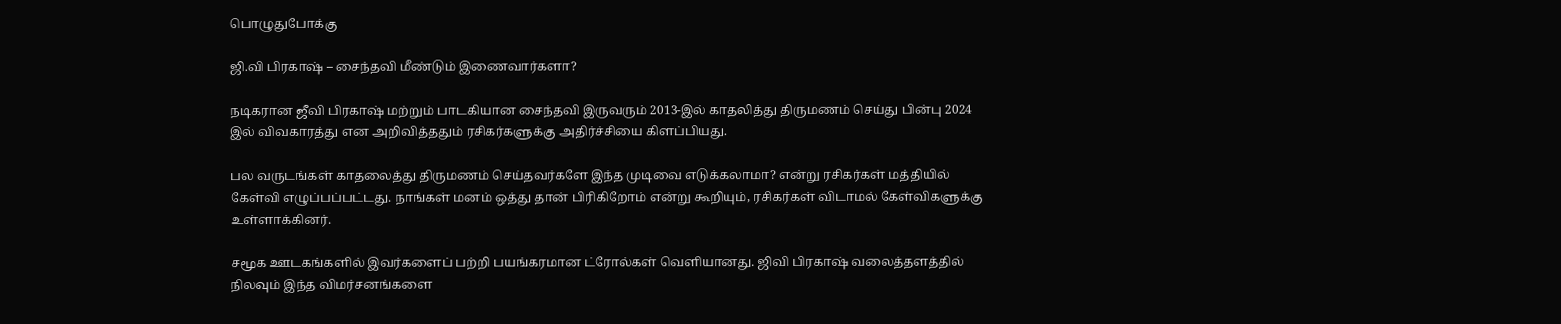பொழுதுபோக்கு

ஜி.வி பிரகாஷ் – சைந்தவி மீண்டும் இணைவார்களா?

நடிகரான ஜீவி பிரகாஷ் மற்றும் பாடகியான சைந்தவி இருவரும் 2013-இல் காதலித்து திருமணம் செய்து பின்பு 2024 இல் விவகாரத்து என அறிவித்ததும் ரசிகர்களுக்கு அதிர்ச்சியை கிளப்பியது.

பல வருடங்கள் காதலைத்து திருமணம் செய்தவர்களே இந்த முடிவை எடுக்கலாமா? என்று ரசிகர்கள் மத்தியில் கேள்வி எழுப்பப்பட்டது. நாங்கள் மனம் ஒத்து தான் பிரிகிறோம் என்று கூறியும், ரசிகர்கள் விடாமல் கேள்விகளுக்கு உள்ளாக்கினர்.

சமூக ஊடகங்களில் இவர்களைப் பற்றி பயங்கரமான ட்ரோல்கள் வெளியானது. ஜிவி பிரகாஷ் வலைத்தளத்தில் நிலவும் இந்த விமர்சனங்களை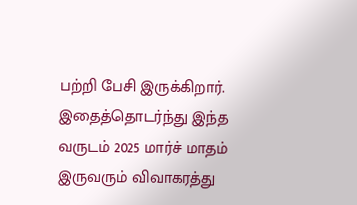பற்றி பேசி இருக்கிறார். இதைத்தொடர்ந்து இந்த வருடம் 2025 மார்ச் மாதம் இருவரும் விவாகரத்து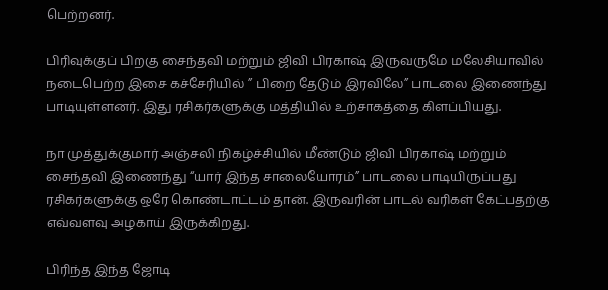பெற்றனர்.

பிரிவுக்குப் பிறகு சைந்தவி மற்றும் ஜிவி பிரகாஷ் இருவருமே மலேசியாவில் நடைபெற்ற இசை கச்சேரியில் ” பிறை தேடும் இரவிலே” பாடலை இணைந்து பாடியுள்ளனர். இது ரசிகர்களுக்கு மத்தியில் உற்சாகத்தை கிளப்பியது.

நா முத்துக்குமார் அஞ்சலி நிகழ்ச்சியில் மீண்டும் ஜிவி பிரகாஷ் மற்றும் சைந்தவி இணைந்து “யார் இந்த சாலையோரம்” பாடலை பாடியிருப்பது ரசிகர்களுக்கு ஒரே கொண்டாட்டம் தான். இருவரின் பாடல் வரிகள் கேட்பதற்கு எவ்வளவு அழகாய் இருக்கிறது.

பிரிந்த இந்த ஜோடி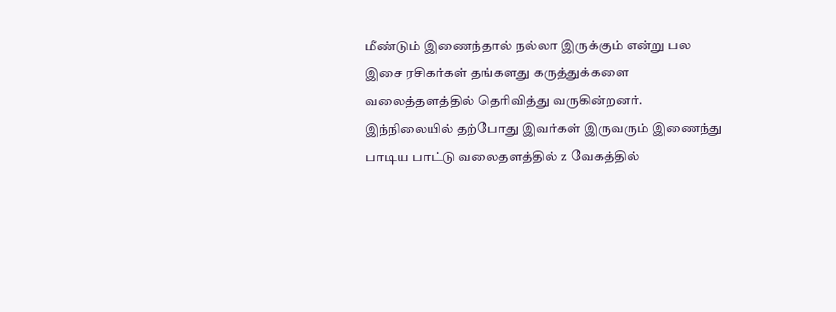மீண்டும் இணைந்தால் நல்லா இருக்கும் என்று பல இசை ரசிகர்கள் தங்களது கருத்துக்களை வலைத்தளத்தில் தெரிவித்து வருகின்றனர். இந்நிலையில் தற்போது இவர்கள் இருவரும் இணைந்து பாடிய பாட்டு வலைதளத்தில் z வேகத்தில்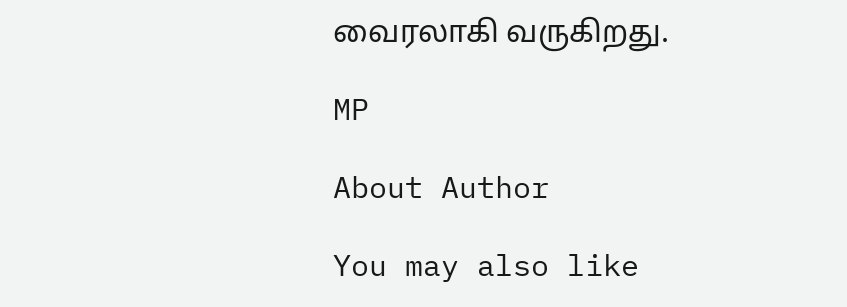வைரலாகி வருகிறது.

MP

About Author

You may also like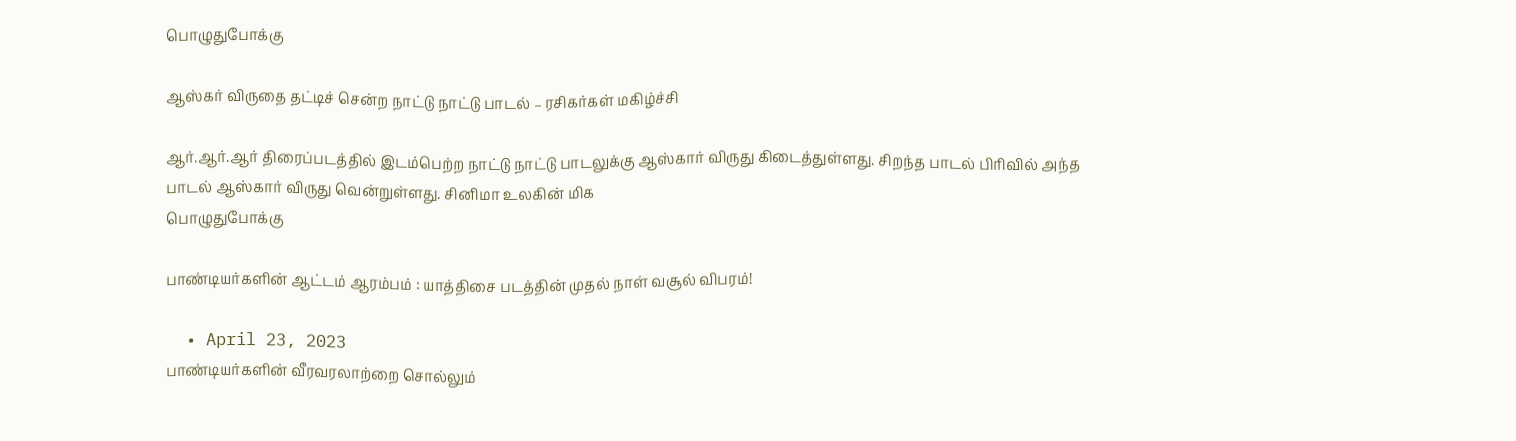பொழுதுபோக்கு

ஆஸ்கர் விருதை தட்டிச் சென்ற நாட்டு நாட்டு பாடல் – ரசிகர்கள் மகிழ்ச்சி

ஆர்.ஆர்.ஆர் திரைப்படத்தில் இடம்பெற்ற நாட்டு நாட்டு பாடலுக்கு ஆஸ்கார் விருது கிடைத்துள்ளது. சிறந்த பாடல் பிரிவில் அந்த பாடல் ஆஸ்கார் விருது வென்றுள்ளது. சினிமா உலகின் மிக
பொழுதுபோக்கு

பாண்டியர்களின் ஆட்டம் ஆரம்பம் : யாத்திசை படத்தின் முதல் நாள் வசூல் விபரம்!

  • April 23, 2023
பாண்டியர்களின் வீரவரலாற்றை சொல்லும்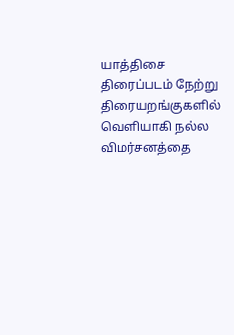யாத்திசை திரைப்படம் நேற்று திரையறங்குகளில் வெளியாகி நல்ல விமர்சனத்தை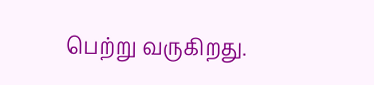பெற்று வருகிறது.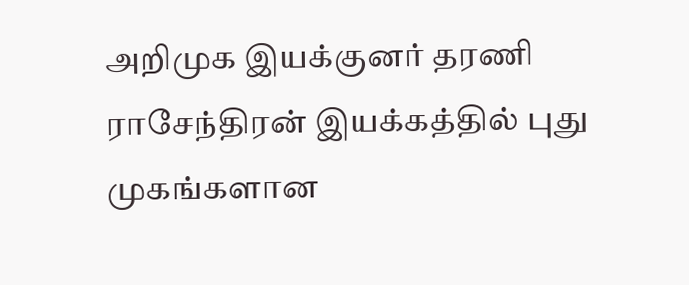அறிமுக இயக்குனர் தரணி ராசேந்திரன் இயக்கத்தில் புது முகங்களான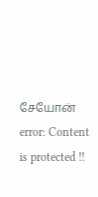சேயோன்
error: Content is protected !!